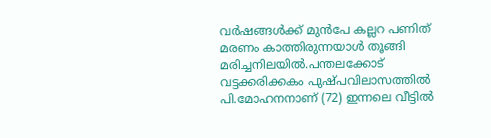വർഷങ്ങള്‍ക്ക് മുൻപേ കല്ലറ പണിത് മരണം കാത്തിരുന്നയാള്‍ തൂങ്ങി മരിച്ചനിലയില്‍.പന്തലക്കോട് വട്ടക്കരിക്കകം പുഷ്പവിലാസത്തില്‍ പി.മോഹനനാണ് (72) ഇന്നലെ വീട്ടില്‍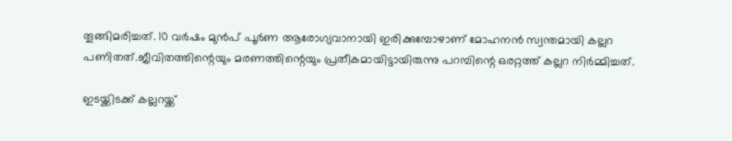തൂങ്ങിമരിച്ചത്. 10 വർഷം മുൻപ് പൂർണ ആരോഗ്യവാനായി ഇരിക്കുമ്പോഴാണ് മോഹനൻ സ്വന്തമായി കല്ലറ പണിതത്.ജീവിതത്തിന്റെയും മരണത്തിന്റെയും പ്രതീകമായിട്ടായിരുന്നു പറമ്പിന്റെ ഒരറ്റത്ത് കല്ലറ നിർമ്മിച്ചത്.

ഇടയ്ക്കിടക്ക് കല്ലറയ്ക്ക്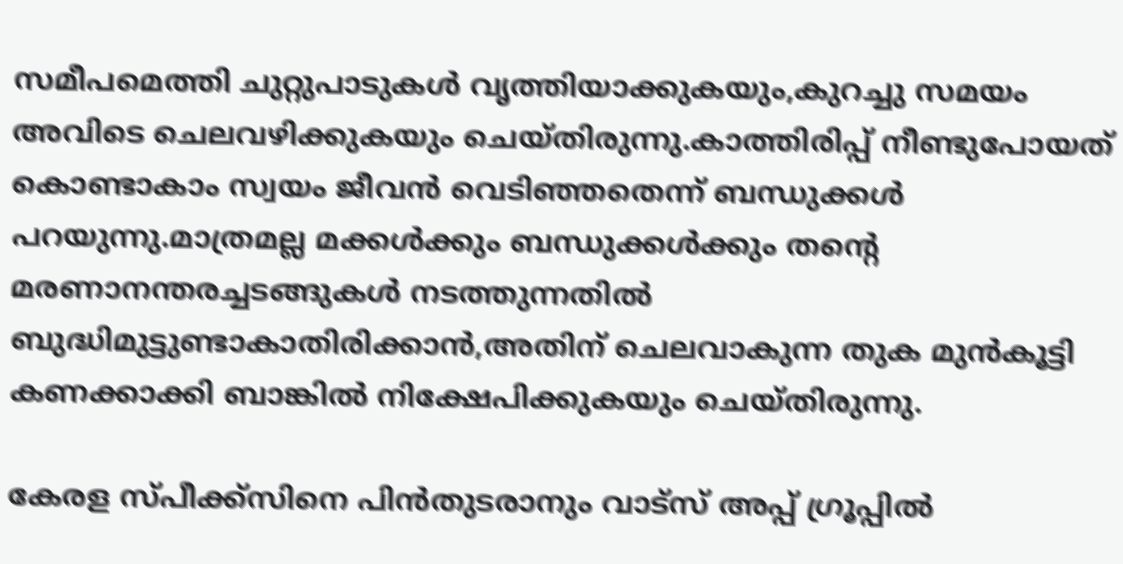സമീപമെത്തി ചുറ്റുപാടുകള്‍ വൃത്തിയാക്കുകയും,കുറച്ചു സമയം അവിടെ ചെലവഴിക്കുകയും ചെയ്തിരുന്നു.കാത്തിരിപ്പ് നീണ്ടുപോയത് കൊണ്ടാകാം സ്വയം ജീവൻ വെടിഞ്ഞതെന്ന് ബന്ധുക്കള്‍ പറയുന്നു.മാത്രമല്ല മക്കള്‍ക്കും ബന്ധുക്കള്‍ക്കും തന്റെ മരണാനന്തരച്ചടങ്ങുകള്‍ നടത്തുന്നതില്‍ ബുദ്ധിമുട്ടുണ്ടാകാതിരിക്കാൻ,അതിന് ചെലവാകുന്ന തുക മുൻകൂട്ടി കണക്കാക്കി ബാങ്കില്‍ നിക്ഷേപിക്കുകയും ചെയ്തിരുന്നു.

കേരള സ്പീക്ക്സിനെ പിൻതുടരാനും വാട്സ് അപ്പ് ഗ്രൂപ്പിൽ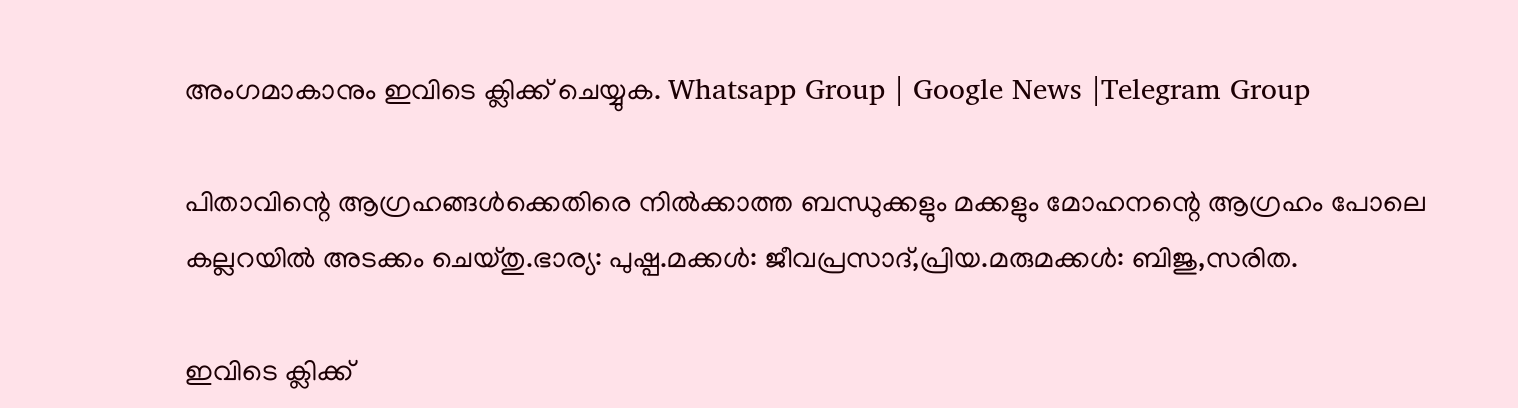അംഗമാകാനും ഇവിടെ ക്ലിക്ക് ചെയ്യുക. Whatsapp Group | Google News |Telegram Group

പിതാവിന്റെ ആഗ്രഹങ്ങള്‍ക്കെതിരെ നില്‍ക്കാത്ത ബന്ധുക്കളും മക്കളും മോഹനന്റെ ആഗ്രഹം പോലെ കല്ലറയില്‍ അടക്കം ചെയ്തു.ഭാര്യ: പുഷ്പ.മക്കള്‍: ജീവപ്രസാദ്,പ്രിയ.മരുമക്കള്‍: ബിജു,സരിത.

ഇവിടെ ക്ലിക്ക്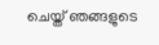ചെയ്ത് ഞങ്ങളുടെ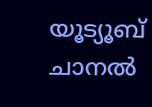യൂട്യൂബ് ചാനൽ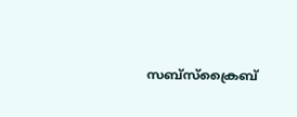സബ്സ്ക്രൈബ്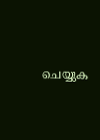ചെയ്യുക